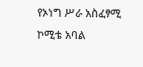የኦነግ ሥራ አስፈፃሚ ኮሚቴ አባል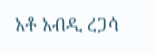አቶ አብዲ ረጋሳ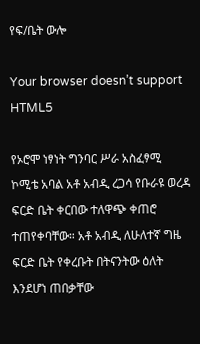የፍ/ቤት ውሎ

Your browser doesn’t support HTML5

የኦሮሞ ነፃነት ግንባር ሥራ አስፈፃሚ ኮሚቴ አባል አቶ አብዲ ረጋሳ የቡራዩ ወረዳ ፍርድ ቤት ቀርበው ተለዋጭ ቀጠሮ ተጠየቀባቸው። አቶ አብዲ ለሁለተኛ ግዜ ፍርድ ቤት የቀረቡት በትናንትው ዕለት እንደሆነ ጠበቃቸው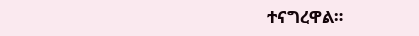ተናግረዋል።